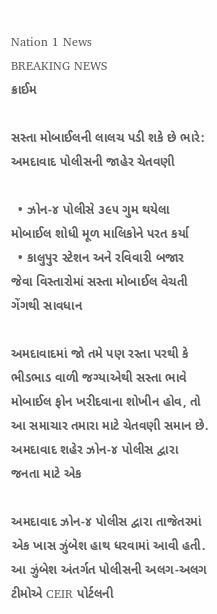Nation 1 News
BREAKING NEWS
ક્રાઈમ

સસ્તા મોબાઈલની લાલચ પડી શકે છે ભારે: અમદાવાદ પોલીસની જાહેર ચેતવણી

  • ઝોન-૪ પોલીસે ૩૯૫ ગુમ થયેલા મોબાઈલ શોધી મૂળ માલિકોને પરત કર્યા
  • કાલુપુર સ્ટેશન અને રવિવારી બજાર જેવા વિસ્તારોમાં સસ્તા મોબાઈલ વેચતી ગેંગથી સાવધાન

અમદાવાદમાં જો તમે પણ રસ્તા પરથી કે ભીડભાડ વાળી જગ્યાએથી સસ્તા ભાવે મોબાઈલ ફોન ખરીદવાના શોખીન હોવ, તો આ સમાચાર તમારા માટે ચેતવણી સમાન છે. અમદાવાદ શહેર ઝોન-૪ પોલીસ દ્વારા જનતા માટે એક

અમદાવાદ ઝોન-૪ પોલીસ દ્વારા તાજેતરમાં એક ખાસ ઝુંબેશ હાથ ધરવામાં આવી હતી. આ ઝુંબેશ અંતર્ગત પોલીસની અલગ-અલગ ટીમોએ CEIR પોર્ટલની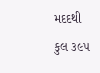મદદથી કુલ ૩૯૫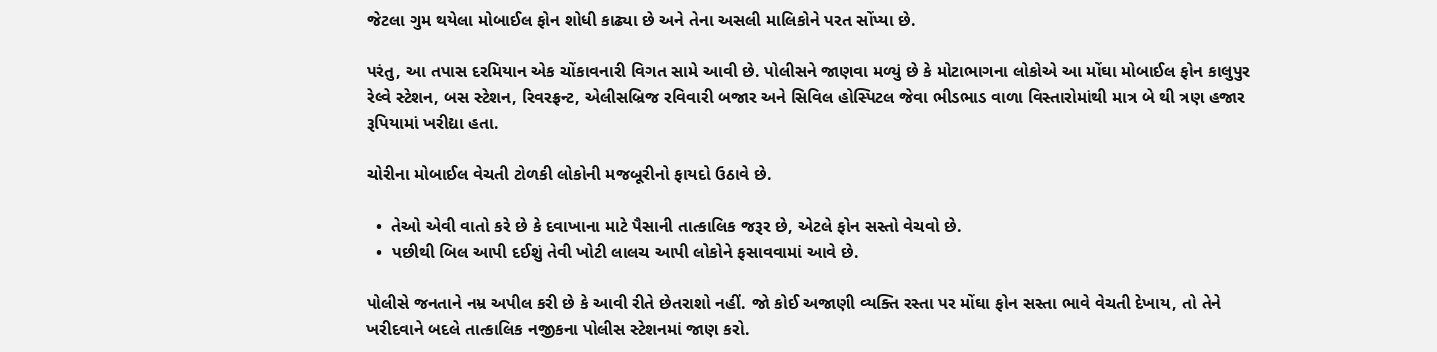જેટલા ગુમ થયેલા મોબાઈલ ફોન શોધી કાઢ્યા છે અને તેના અસલી માલિકોને પરત સોંપ્યા છે.

પરંતુ, આ તપાસ દરમિયાન એક ચોંકાવનારી વિગત સામે આવી છે. પોલીસને જાણવા મળ્યું છે કે મોટાભાગના લોકોએ આ મોંઘા મોબાઈલ ફોન કાલુપુર રેલ્વે સ્ટેશન, બસ સ્ટેશન, રિવરફ્રન્ટ, એલીસબ્રિજ રવિવારી બજાર અને સિવિલ હોસ્પિટલ જેવા ભીડભાડ વાળા વિસ્તારોમાંથી માત્ર બે થી ત્રણ હજાર રૂપિયામાં ખરીદ્યા હતા.

ચોરીના મોબાઈલ વેચતી ટોળકી લોકોની મજબૂરીનો ફાયદો ઉઠાવે છે.

  •  તેઓ એવી વાતો કરે છે કે દવાખાના માટે પૈસાની તાત્કાલિક જરૂર છે, એટલે ફોન સસ્તો વેચવો છે.
  •  પછીથી બિલ આપી દઈશું તેવી ખોટી લાલચ આપી લોકોને ફસાવવામાં આવે છે.

પોલીસે જનતાને નમ્ર અપીલ કરી છે કે આવી રીતે છેતરાશો નહીં. જો કોઈ અજાણી વ્યક્તિ રસ્તા પર મોંઘા ફોન સસ્તા ભાવે વેચતી દેખાય, તો તેને ખરીદવાને બદલે તાત્કાલિક નજીકના પોલીસ સ્ટેશનમાં જાણ કરો.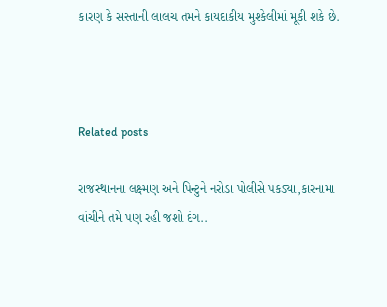કારણ કે સસ્તાની લાલચ તમને કાયદાકીય મુશ્કેલીમાં મૂકી શકે છે.



Related posts

રાજસ્થાનના લક્ષ્મણ અને પિન્ટુને નરોડા પોલીસે પકડ્યા,કારનામા વાંચીને તમે પણ રહી જશો દંગ..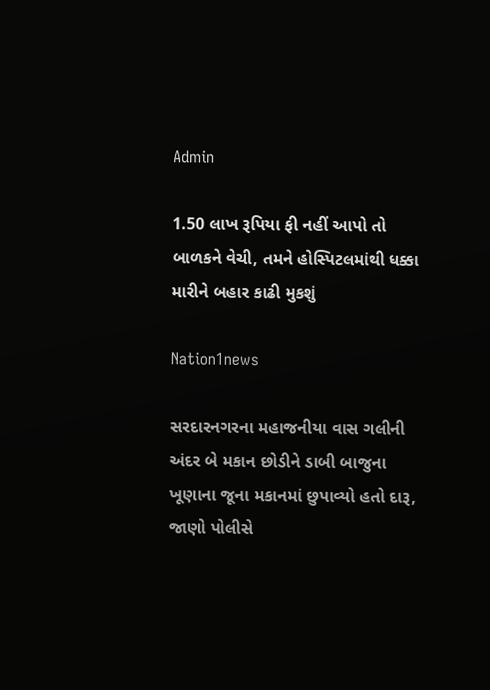Admin

1.50 લાખ રૂપિયા ફી નહીં આપો તો બાળકને વેચી, તમને હોસ્પિટલમાંથી ધક્કા મારીને બહાર કાઢી મુકશું

Nation1news

સરદારનગરના મહાજનીયા વાસ ગલીની અંદર બે મકાન છોડીને ડાબી બાજુના ખૂણાના જૂના મકાનમાં છુપાવ્યો હતો દારૂ, જાણો પોલીસે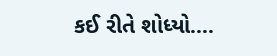કઈ રીતે શોધ્યો….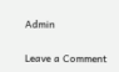Admin

Leave a Comment